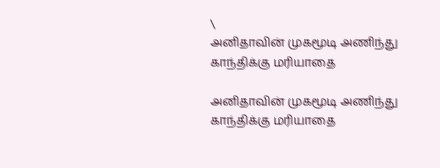\
அனிதாவின் முகமூடி அணிந்து காந்திக்கு மரியாதை

அனிதாவின் முகமூடி அணிந்து காந்திக்கு மரியாதை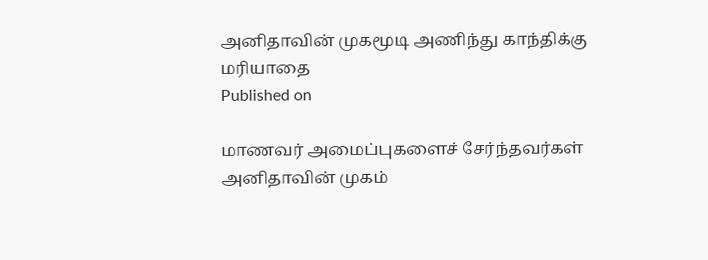அனிதாவின் முகமூடி அணிந்து காந்திக்கு மரியாதை
Published on

மாணவர் அமைப்புகளைச் சேர்ந்தவர்கள் அனிதாவின் முகம்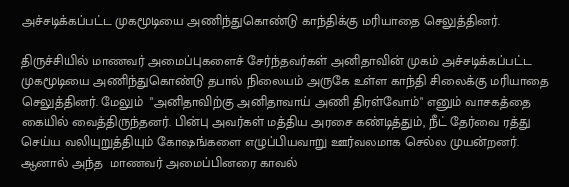அச்சடிக்கப்பட்ட முகமூடியை அணிந்துகொண்டு காந்திக்கு மரியாதை செலுத்தினர்.

திருச்சியில் மாணவர் அமைப்புகளைச் சேர்ந்தவர்கள் அனிதாவின் முகம் அச்சடிக்கப்பட்ட முகமூடியை அணிந்துகொண்டு தபால் நிலையம் அருகே உள்ள காந்தி சிலைக்கு மரியாதை செலுத்தினர். மேலும்  "அனிதாவிற்கு அனிதாவாய் அணி திரள்வோம்" எனும் வாசகத்தை கையில் வைத்திருந்தனர். பின்பு அவர்கள் மத்திய அரசை கண்டித்தும், நீட் தேர்வை ரத்து செய்ய வலியுறுத்தியும் கோஷங்களை எழுப்பியவாறு ஊர்வலமாக செல்ல முயன்றனர். ஆனால் அந்த  மாணவர் அமைப்பினரை காவல்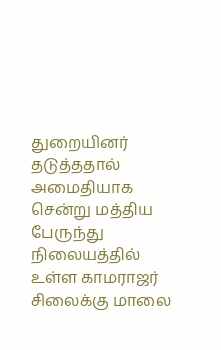துறையினர் தடுத்ததால் அமைதியாக சென்று மத்திய பேருந்து நிலையத்தில் உள்ள காமராஜர் சிலைக்கு மாலை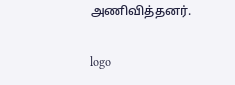அணிவித்தனர்.

logo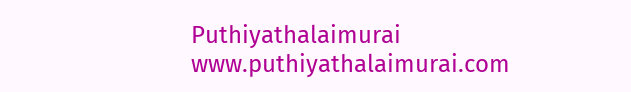Puthiyathalaimurai
www.puthiyathalaimurai.com